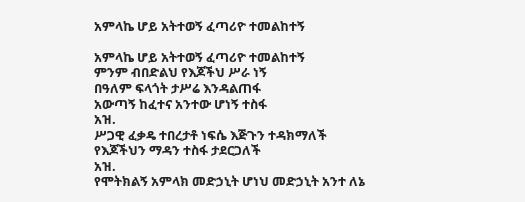አምላኬ ሆይ አትተወኝ ፈጣሪዮ ተመልከተኝ

አምላኬ ሆይ አትተወኝ ፈጣሪዮ ተመልከተኝ
ምንም ብበድልህ የእጆችህ ሥራ ነኝ
በዓለም ፍላጎት ታሥሬ እንዳልጠፋ
አውጣኝ ከፈተና አንተው ሆነኝ ተስፋ
አዝ.
ሥጋዊ ፈቃዴ ተበረታቶ ነፍሴ እጅጉን ተዳክማለች
የእጆችህን ማዳን ተስፋ ታደርጋለች
አዝ.
የሞትክልኝ አምላክ መድኃኒት ሆነህ መድኃኒት አንተ ለኔ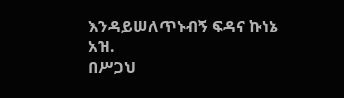እንዳይሠለጥኑብኝ ፍዳና ኩነኔ
አዝ.
በሥጋህ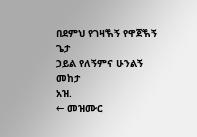በደምህ የገዛⷐኝ የዋጀⷐኝ ጌታ
ኃይል የለኝምና ሁንልኝ መከታ
አዝ.
← መዝሙር